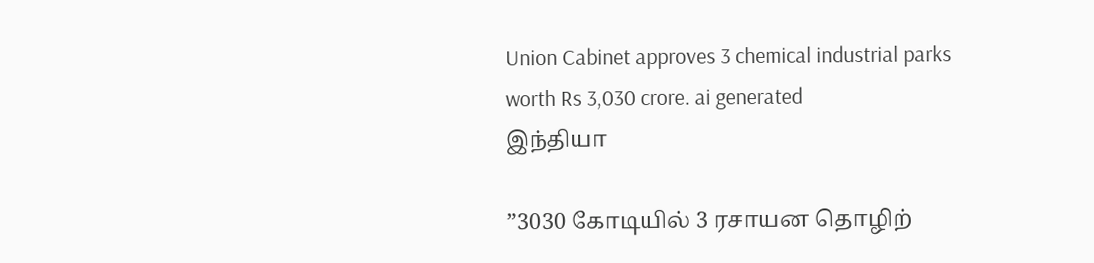Union Cabinet approves 3 chemical industrial parks worth Rs 3,030 crore. ai generated
இந்தியா

”3030 கோடியில் 3 ரசாயன தொழிற்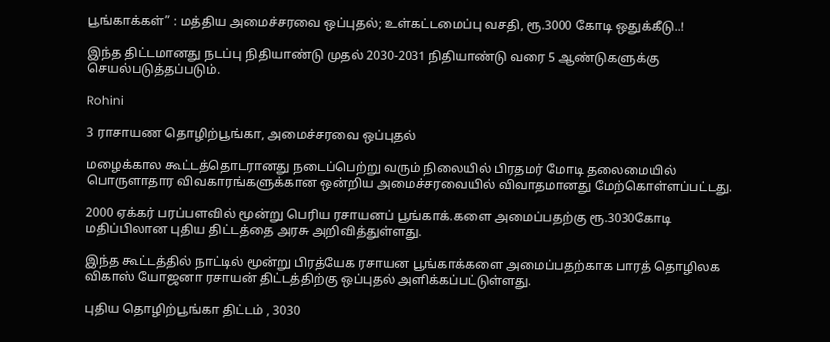பூங்காக்கள்” : மத்திய அமைச்சரவை ஒப்புதல்; உள்கட்டமைப்பு வசதி, ரூ.3000 கோடி ஒதுக்கீடு..!

இந்த திட்டமானது நடப்பு நிதியாண்டு முதல் 2030-2031 நிதியாண்டு வரை 5 ஆண்டுகளுக்கு செயல்படுத்தப்படும்.

Rohini

3 ராசாயண தொழிற்பூங்கா, அமைச்சரவை ஒப்புதல்

மழைக்கால கூட்டத்தொடரானது நடைப்பெற்று வரும் நிலையில் பிரதமர் மோடி தலைமையில் பொருளாதார விவகாரங்களுக்கான ஒன்றிய அமைச்சரவையில் விவாதமானது மேற்கொள்ளப்பட்டது.

2000 ஏக்கர் பரப்பளவில் மூன்று பெரிய ரசாயனப் பூங்காக்.களை அமைப்பதற்கு ரூ.3030கோடி மதிப்பிலான புதிய திட்டத்தை அரசு அறிவித்துள்ளது.

இந்த கூட்டத்தில் நாட்டில் மூன்று பிரத்யேக ரசாயன பூங்காக்களை அமைப்பதற்காக பாரத் தொழிலக விகாஸ் யோஜனா ரசாயன் திட்டத்திற்கு ஒப்புதல் அளிக்கப்பட்டுள்ளது.

புதிய தொழிற்பூங்கா திட்டம் , 3030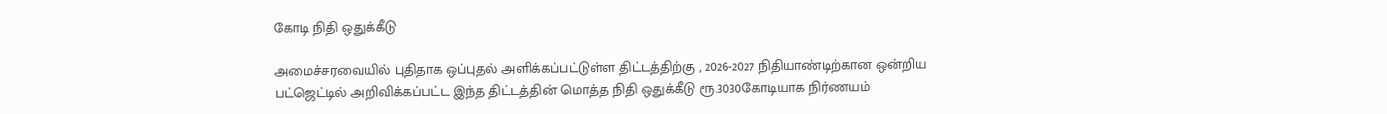கோடி நிதி ஒதுக்கீடு

அமைச்சரவையில் புதிதாக ஒப்புதல் அளிக்கப்பட்டுள்ள திட்டத்திற்கு , 2026-2027 நிதியாண்டிற்கான ஒன்றிய பட்ஜெட்டில் அறிவிக்கப்பட்ட இந்த திட்டத்தின் மொத்த நிதி ஒதுக்கீடு ரூ.3030கோடியாக நிர்ணயம்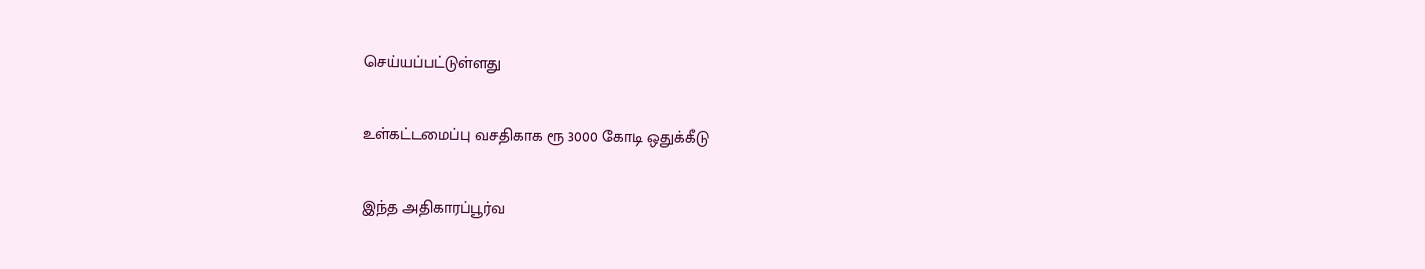செய்யப்பட்டுள்ளது

உள்கட்டமைப்பு வசதிகாக ரூ 3000 கோடி ஒதுக்கீடு

இந்த அதிகாரப்பூர்வ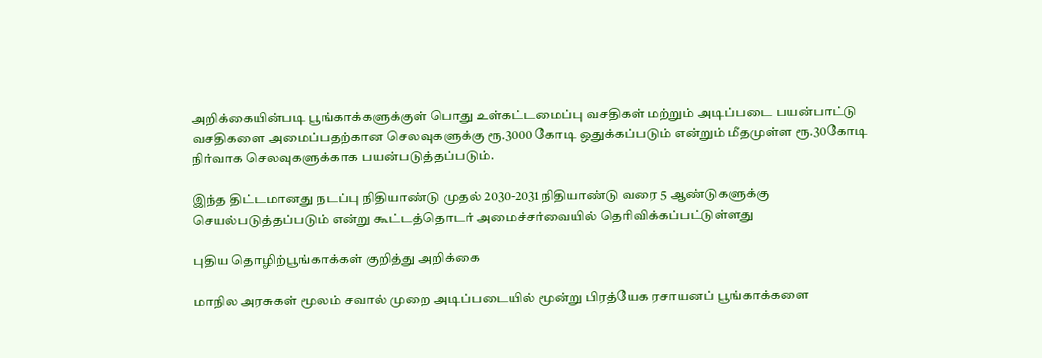அறிக்கையின்படி பூங்காக்களுக்குள் பொது உள்கட்டமைப்பு வசதிகள் மற்றும் அடிப்படை பயன்பாட்டு வசதிகளை அமைப்பதற்கான செலவுகளுக்கு ரூ.3000 கோடி ஒதுக்கப்படும் என்றும் மீதமுள்ள ரூ.30கோடி நிர்வாக செலவுகளுக்காக பயன்படுத்தப்படும்.

இந்த திட்டமானது நடப்பு நிதியாண்டு முதல் 2030-2031 நிதியாண்டு வரை 5 ஆண்டுகளுக்கு செயல்படுத்தப்படும் என்று கூட்டத்தொடர் அமைச்சர்வையில் தெரிவிக்கப்பட்டுள்ளது

புதிய தொழிற்பூங்காக்கள் குறித்து அறிக்கை

மாநில அரசுகள் மூலம் சவால் முறை அடிப்படையில் மூன்று பிரத்யேக ரசாயனப் பூங்காக்களை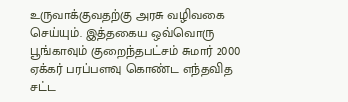உருவாக்குவதற்கு அரசு வழிவகை செய்யும். இத்தகைய ஒவ்வொரு பூங்காவும் குறைந்தபட்சம் சுமார் 2000 ஏக்கர் பரப்பளவு கொண்ட எந்தவித சட்ட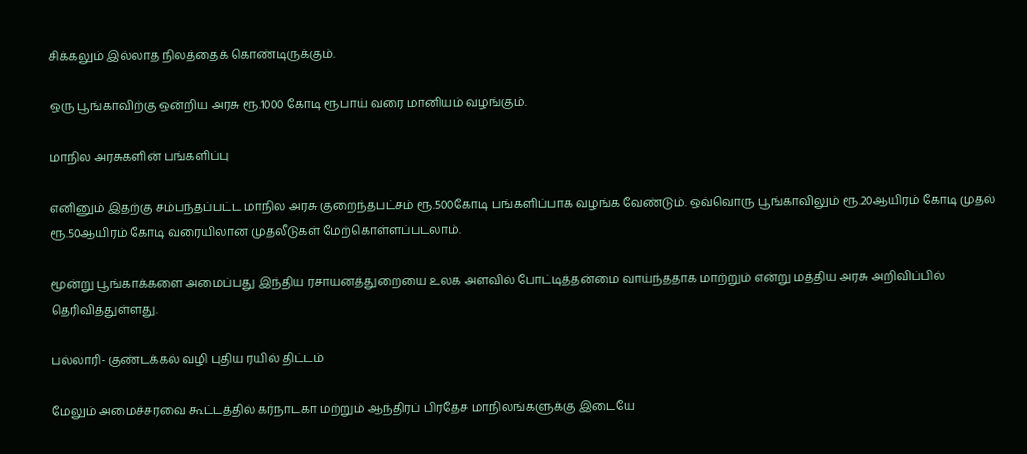சிக்கலும் இல்லாத நிலத்தைக் கொண்டிருக்கும்.

ஒரு பூங்காவிற்கு ஒன்றிய அரசு ரூ.1000 கோடி ரூபாய் வரை மானியம் வழங்கும்.

மாநில அரசுகளின் பங்களிப்பு

எனினும் இதற்கு சம்பந்தப்பட்ட மாநில அரசு குறைந்தபட்சம் ரூ.500கோடி பங்களிப்பாக வழங்க வேண்டும். ஒவ்வொரு பூங்காவிலும் ரூ.20ஆயிரம் கோடி முதல் ரூ.50ஆயிரம் கோடி வரையிலான முதலீடுகள் மேற்கொள்ளப்படலாம்.

மூன்று பூங்காக்களை அமைப்பது இந்திய ரசாயனத்துறையை உலக அளவில் போட்டித்தன்மை வாய்ந்ததாக மாற்றும் என்று மத்திய அரசு அறிவிப்பில் தெரிவித்துள்ளது.

பல்லாரி- குண்டக்கல் வழி புதிய ரயில் திட்டம்

மேலும் அமைச்சரவை கூட்டத்தில் கர்நாடகா மற்றும் ஆந்திரப் பிரதேச மாநிலங்களுக்கு இடையே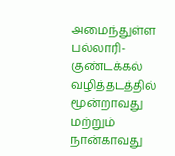அமைந்துள்ள பல்லாரி- குண்டக்கல் வழித்தடத்தில் மூன்றாவது மற்றும் நான்காவது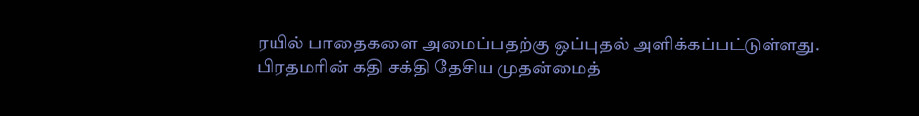ரயில் பாதைகளை அமைப்பதற்கு ஒப்புதல் அளிக்கப்பட்டுள்ளது. பிரதமரின் கதி சக்தி தேசிய முதன்மைத்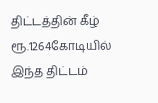திட்டத்தின் கீழ் ரூ.1264கோடியில் இந்த திட்டம்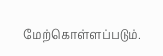மேற்கொள்ளப்படும்.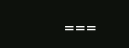===